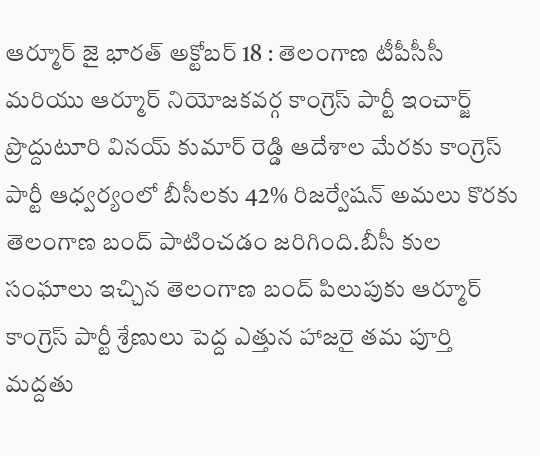ఆర్మూర్ జై భారత్ అక్టోబర్ 18 : తెలంగాణ టీపీసీసీ మరియు ఆర్మూర్ నియోజకవర్గ కాంగ్రెస్ పార్టీ ఇంచార్జ్ ప్రొద్దుటూరి వినయ్ కుమార్ రెడ్డి ఆదేశాల మేరకు కాంగ్రెస్ పార్టీ ఆధ్వర్యంలో బీసీలకు 42% రిజర్వేషన్ అమలు కొరకు తెలంగాణ బంద్ పాటించడం జరిగింది.బీసీ కుల సంఘాలు ఇచ్చిన తెలంగాణ బంద్ పిలుపుకు ఆర్మూర్ కాంగ్రెస్ పార్టీ శ్రేణులు పెద్ద ఎత్తున హాజరై తమ పూర్తి మద్దతు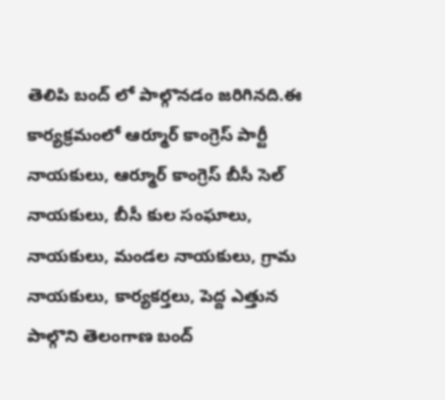తెలిపి బంద్ లో పాల్గొనడం జరిగినది.ఈ కార్యక్రమంలో ఆర్మూర్ కాంగ్రెస్ పార్టీ నాయకులు, ఆర్మూర్ కాంగ్రెస్ బీసీ సెల్ నాయకులు, బీసీ కుల సంఘాలు, నాయకులు, మండల నాయకులు, గ్రామ నాయకులు, కార్యకర్తలు, పెద్ద ఎత్తున పాల్గొని తెలంగాణ బంద్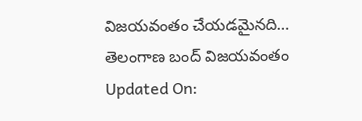విజయవంతం చేయడమైనది…
తెలంగాణ బంద్ విజయవంతం
Updated On: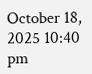October 18, 2025 10:40 pm